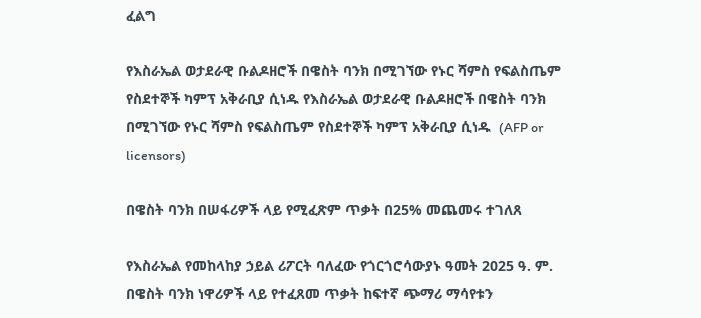ፈልግ

የእስራኤል ወታደራዊ ቡልዶዘሮች በዌስት ባንክ በሚገኘው የኑር ሻምስ የፍልስጤም የስደተኞች ካምፕ አቅራቢያ ሲነዱ የእስራኤል ወታደራዊ ቡልዶዘሮች በዌስት ባንክ በሚገኘው የኑር ሻምስ የፍልስጤም የስደተኞች ካምፕ አቅራቢያ ሲነዱ  (AFP or licensors)

በዌስት ባንክ በሠፋሪዎች ላይ የሚፈጽም ጥቃት በ25% መጨመሩ ተገለጸ

የእስራኤል የመከላከያ ኃይል ሪፖርት ባለፈው የጎርጎሮሳውያኑ ዓመት 2025 ዓ. ም. በዌስት ባንክ ነዋሪዎች ላይ የተፈጸመ ጥቃት ከፍተኛ ጭማሪ ማሳየቱን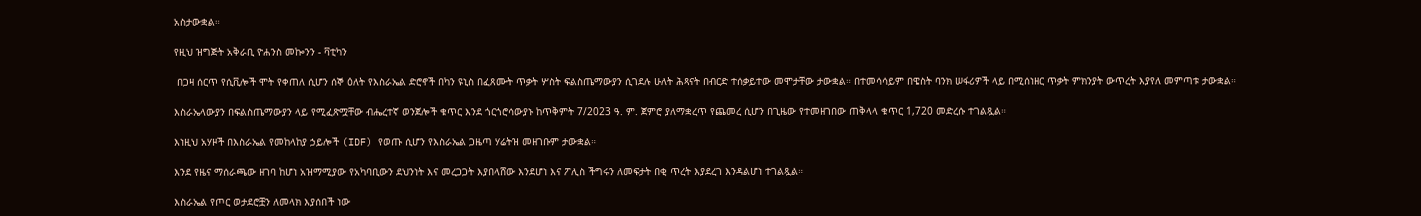አስታውቋል።

የዚህ ዝግጅት አቅራቢ ዮሐንስ መኰንን - ቫቲካን

 በጋዛ ሰርጥ የሲቪሎች ሞት የቀጠለ ሲሆን ሰኞ ዕለት የእስራኤል ድሮኖች በካን ዩኒስ በፈጸሙት ጥቃት ሦስት ፍልስጤማውያን ሲገደሉ ሁለት ሕጻናት በብርድ ተሰቃይተው መሞታቸው ታውቋል። በተመሳሳይም በዌስት ባንክ ሠፋሪዎች ላይ በሚሰነዘር ጥቃት ምክንያት ውጥረት እያየለ መምጣቱ ታውቋል።

እስራኤላውያን በፍልስጤማውያን ላይ የሚፈጽሟቸው ብሔረተኛ ወንጀሎች ቁጥር እንደ ጎርጎሮሳውያኑ ከጥቅምት 7/2023 ዓ. ም. ጀምሮ ያለማቋረጥ የጨመረ ሲሆን በጊዜው የተመዘገበው ጠቅላላ ቁጥር 1,720 መድረሱ ተገልጿል።

እነዚህ አሃዞች በእስራኤል የመከላከያ ኃይሎች (IDF) የወጡ ሲሆን የእስራኤል ጋዜጣ ሃሬትዝ መዘገቡም ታውቋል።

እንደ የዜና ማሰራጫው ዘገባ ከሆነ አዝማሚያው የአካባቢውን ደህንነት እና መረጋጋት እያበላሸው እንደሆነ እና ፖሊስ ችግሩን ለመፍታት በቂ ጥረት እያደረገ እንዳልሆነ ተገልጿል።

እስራኤል የጦር ወታደሮቿን ለመላክ እያሰበች ነው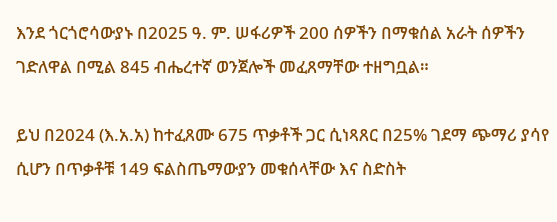እንደ ጎርጎሮሳውያኑ በ2025 ዓ. ም. ሠፋሪዎች 200 ሰዎችን በማቁሰል አራት ሰዎችን ገድለዋል በሚል 845 ብሔረተኛ ወንጀሎች መፈጸማቸው ተዘግቧል።

ይህ በ2024 (እ.አ.አ) ከተፈጸሙ 675 ጥቃቶች ጋር ሲነጻጸር በ25% ገደማ ጭማሪ ያሳየ ሲሆን በጥቃቶቹ 149 ፍልስጤማውያን መቁሰላቸው እና ስድስት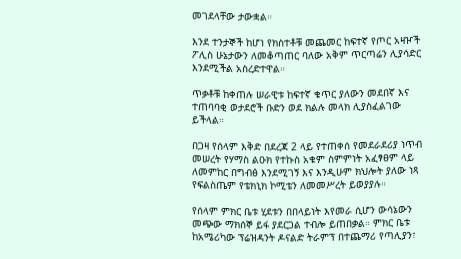መገደላቸው ታውቋል።

እንደ ተንታኞች ከሆነ የክስተቶቹ መጨመር ከፍተኛ የጦር አዛዦች ፖሊስ ሁኔታውን ለመቆጣጠር ባለው አቅም ጥርጣሬን ሊያሳድር እንደሚችል አስረድተዋል።

ጥቃቶቹ ከቀጠሉ ሠራዊቱ ከፍተኛ ቁጥር ያለውን መደበኛ እና ተጠባባቂ ወታደሮች ቡድን ወደ ክልሉ መላክ ሊያስፈልገው ይችላል።

በጋዛ የሰላም እቅድ በደረጃ 2 ላይ የተጠቀሰ የመደራደሪያ ነጥብ መሠረት የሃማስ ልዑክ የተኩስ አቁም ስምምነት አፈፃፀም ላይ ለመምከር በግብፅ እንደሚገኝ እና እንዲሁም ክህሎት ያለው ነጻ የፍልስጤም የቴክኒክ ኮሚቴን ለመመሥረት ይወያያሉ።

የሰላም ምክር ቤቱ ሂደቱን በበላይነት እየመራ ሲሆን ውሳኔውን መጭው ማክሰኞ ይፋ ያደርጋል ተብሎ ይጠበቃል። ምክር ቤቱ ከአሜሪካው ፕሬዝዳንት ዶናልድ ትራምፕ በተጨማሪ የጣሊያን፣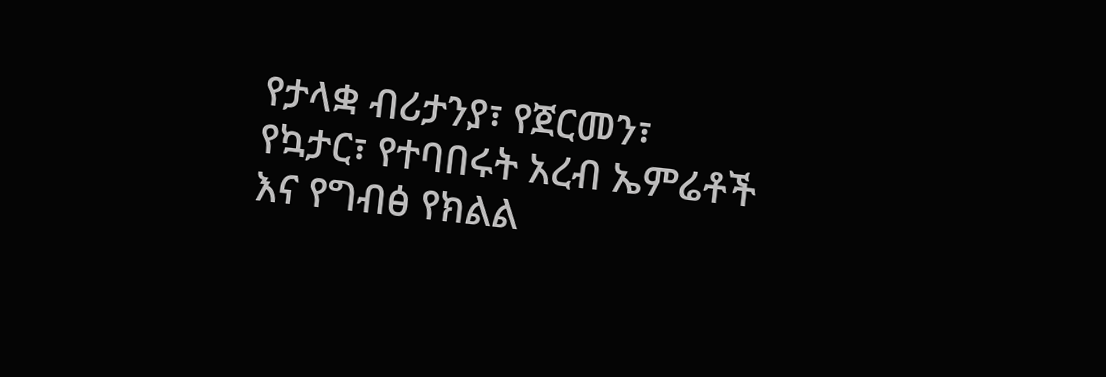የታላቋ ብሪታንያ፣ የጀርመን፣ የኳታር፣ የተባበሩት አረብ ኤምሬቶች እና የግብፅ የክልል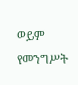ወይም የመንግሥት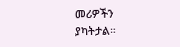መሪዎችን ያካትታል።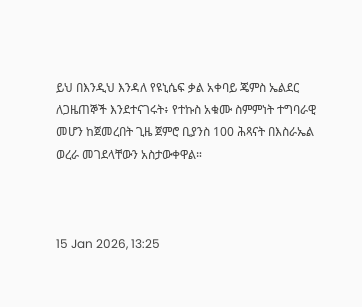ይህ በእንዲህ እንዳለ የዩኒሴፍ ቃል አቀባይ ጄምስ ኤልደር ለጋዜጠኞች እንደተናገሩት፥ የተኩስ አቁሙ ስምምነት ተግባራዊ መሆን ከጀመረበት ጊዜ ጀምሮ ቢያንስ 100 ሕጻናት በእስራኤል ወረራ መገደላቸውን አስታውቀዋል።



15 Jan 2026, 13:25